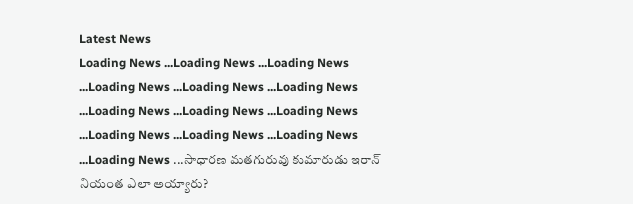Latest News
Loading News ...Loading News ...Loading News ...Loading News ...Loading News ...Loading News ...Loading News ...Loading News ...Loading News ...Loading News ...Loading News ...Loading News ...Loading News ...సాధారణ మతగురువు కుమారుడు ఇరాన్ నియంత ఎలా అయ్యారు?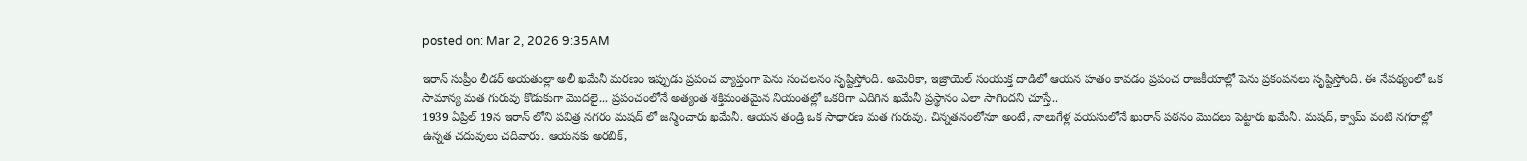posted on: Mar 2, 2026 9:35AM

ఇరాన్ సుప్రీం లీడర్ అయతుల్లా అలీ ఖమేనీ మరణం ఇప్పుడు ప్రపంచ వ్యాప్తంగా పెను సంచలనం సృష్టిస్తోంది. అమెరికా, ఇజ్రాయెల్ సంయుక్త దాడిలో ఆయన హతం కావడం ప్రపంచ రాజకీయాల్లో పెను ప్రకంపనలు సృష్టిస్తోంది. ఈ నేపథ్యంలో ఒక సామాన్య మత గురువు కొడుకుగా మొదలై... ప్రపంచంలోనే అత్యంత శక్తిమంతమైన నియంతల్లో ఒకరిగా ఎదిగిన ఖమేనీ ప్రస్థానం ఎలా సాగిందని చూస్తే..
1939 ఏప్రిల్ 19న ఇరాన్ లోని పవిత్ర నగరం మషద్ లో జన్మించారు ఖమేనీ. ఆయన తండ్రి ఒక సాధారణ మత గురువు. చిన్నతనంలోనూ అంటే, నాలుగేళ్ల వయసులోనే ఖురాన్ పఠనం మొదలు పెట్టారు ఖమేనీ. మషద్, క్వామ్ వంటి నగరాల్లో ఉన్నత చదువులు చదివారు. ఆయనకు అరబిక్,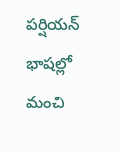పర్షియన్ భాషల్లో మంచి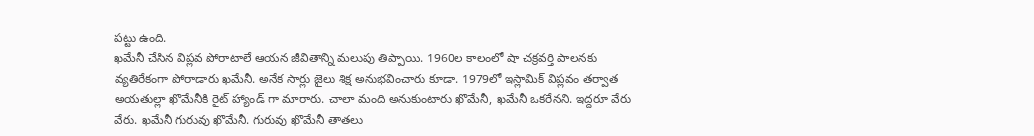పట్టు ఉంది.
ఖమేనీ చేసిన విప్లవ పోరాటాలే ఆయన జీవితాన్ని మలుపు తిప్పాయి. 1960ల కాలంలో షా చక్రవర్తి పాలనకు వ్యతిరేకంగా పోరాడారు ఖమేనీ. అనేక సార్లు జైలు శిక్ష అనుభవించారు కూడా. 1979లో ఇస్లామిక్ విప్లవం తర్వాత అయతుల్లా ఖొమేనీకి రైట్ హ్యాండ్ గా మారారు. చాలా మంది అనుకుంటారు ఖొమేనీ, ఖమేనీ ఒకరేనని. ఇద్దరూ వేరు వేరు. ఖమేనీ గురువు ఖొమేనీ. గురువు ఖొమేనీ తాతలు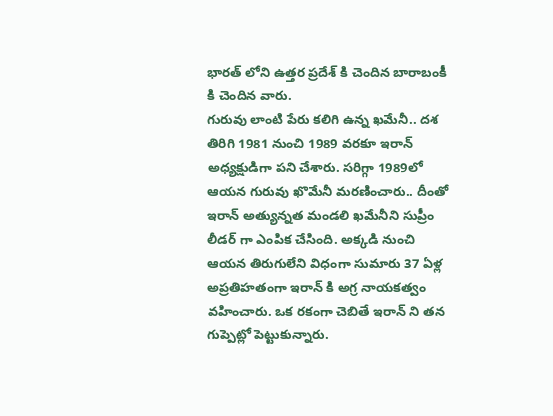భారత్ లోని ఉత్తర ప్రదేశ్ కి చెందిన బారాబంకీ కి చెందిన వారు.
గురువు లాంటి పేరు కలిగి ఉన్న ఖమేనీ.. దశ తిరిగి 1981 నుంచి 1989 వరకూ ఇరాన్ అధ్యక్షుడిగా పని చేశారు. సరిగ్గా 1989లో ఆయన గురువు ఖొమేనీ మరణించారు.. దీంతో ఇరాన్ అత్యున్నత మండలి ఖమేనీని సుప్రీం లీడర్ గా ఎంపిక చేసింది. అక్కడి నుంచి ఆయన తిరుగులేని విధంగా సుమారు 37 ఏళ్ల అప్రతిహతంగా ఇరాన్ కి అగ్ర నాయకత్వం వహించారు. ఒక రకంగా చెబితే ఇరాన్ ని తన గుప్పెట్లో పెట్టుకున్నారు.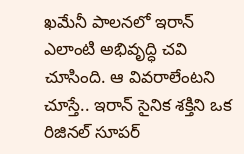ఖమేనీ పాలనలో ఇరాన్ ఎలాంటి అభివృద్ధి చవి చూసింది. ఆ వివరాలేంటని చూస్తే.. ఇరాన్ సైనిక శక్తిని ఒక రిజినల్ సూపర్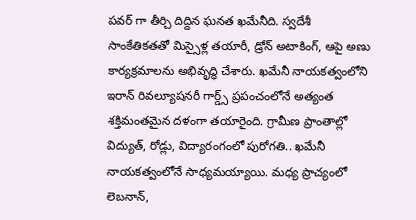పవర్ గా తీర్చి దిద్దిన ఘనత ఖమేనీది. స్వదేశీ సాంకేతికతతో మిస్సైళ్ల తయారీ, డ్రోన్ అటాకింగ్, ఆపై అణు కార్యక్రమాలను అభివృద్ధి చేశారు. ఖమేనీ నాయకత్వంలోని ఇరాన్ రివల్యూషనరీ గార్డ్స్ ప్రపంచంలోనే అత్యంత శక్తిమంతమైన దళంగా తయారైంది. గ్రామీణ ప్రాంతాల్లో విద్యుత్, రోడ్లు, విద్యారంగంలో పురోగతి.. ఖమేనీ నాయకత్వంలోనే సాధ్యమయ్యాయి. మధ్య ప్రాచ్యంలో లెబనాన్,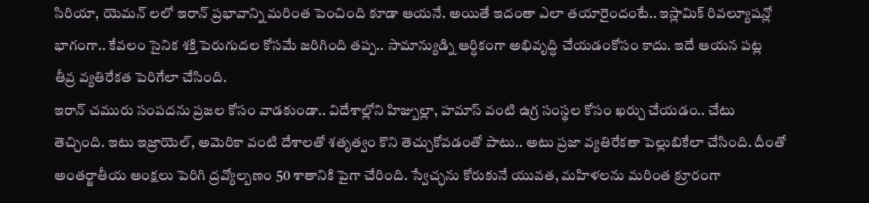సిరియా, యెమన్ లలో ఇరాన్ ప్రభావాన్ని మరింత పెంచింది కూడా ఆయనే. అయితే ఇదంతా ఎలా తయారైందంటే.. ఇస్లామిక్ రివల్యూషన్లో భాగంగా.. కేవలం సైనిక శక్తి పెరుగుదల కోసమే జరిగింది తప్ప.. సామాన్యుడ్ని ఆర్ధికంగా అభివృద్ధి చేయడంకోసం కాదు. ఇదే ఆయన పట్ల తీవ్ర వ్యతిరేకత పెరిగేలా చేసింది.
ఇరాన్ చమురు సంపదను ప్రజల కోసం వాడకుండా.. విదేశాల్లోని హిజ్బుల్లా, హమాస్ వంటి ఉగ్ర సంస్థల కోసం ఖర్చు చేయడం.. చేటు తెచ్చింది. ఇటు ఇజ్రాయెల్, అమెరికా వంటి దేశాలతో శతృత్వం కొని తెచ్చుకోవడంతో పాటు.. అటు ప్రజా వ్యతిరేకతా పెల్లుబికేలా చేసింది. దీంతో అంతర్జాతీయ ఆంక్షలు పెరిగి ద్రవ్యోల్బణం 50 శాతానికి పైగా చేరింది. స్వేచ్ఛను కోరుకునే యువత, మహిళలను మరింత క్రూరంగా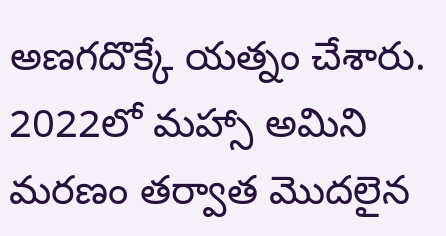అణగదొక్కే యత్నం చేశారు. 2022లో మహ్సా అమిని మరణం తర్వాత మొదలైన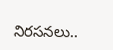నిరసనలు..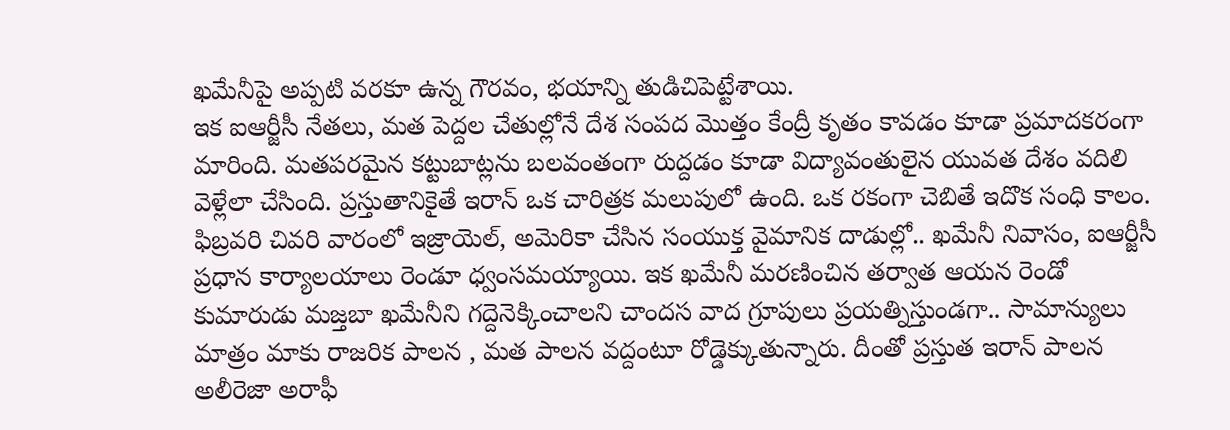ఖమేనీపై అప్పటి వరకూ ఉన్న గౌరవం, భయాన్ని తుడిచిపెట్టేశాయి.
ఇక ఐఆర్జీసీ నేతలు, మత పెద్దల చేతుల్లోనే దేశ సంపద మొత్తం కేంద్రీ కృతం కావడం కూడా ప్రమాదకరంగా మారింది. మతపరమైన కట్టుబాట్లను బలవంతంగా రుద్దడం కూడా విద్యావంతులైన యువత దేశం వదిలి వెళ్లేలా చేసింది. ప్రస్తుతానికైతే ఇరాన్ ఒక చారిత్రక మలుపులో ఉంది. ఒక రకంగా చెబితే ఇదొక సంధి కాలం. ఫిబ్రవరి చివరి వారంలో ఇజ్రాయెల్, అమెరికా చేసిన సంయుక్త వైమానిక దాడుల్లో.. ఖమేనీ నివాసం, ఐఆర్జీసీ ప్రధాన కార్యాలయాలు రెండూ ధ్వంసమయ్యాయి. ఇక ఖమేనీ మరణించిన తర్వాత ఆయన రెండో కుమారుడు మజ్తబా ఖమేనీని గద్దెనెక్కించాలని చాందస వాద గ్రూపులు ప్రయత్నిస్తుండగా.. సామాన్యులు మాత్రం మాకు రాజరిక పాలన , మత పాలన వద్దంటూ రోడ్డెక్కుతున్నారు. దీంతో ప్రస్తుత ఇరాన్ పాలన అలీరెజా అరాఫీ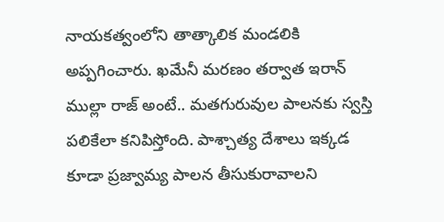నాయకత్వంలోని తాత్కాలిక మండలికి అప్పగించారు. ఖమేనీ మరణం తర్వాత ఇరాన్ ముల్లా రాజ్ అంటే.. మతగురువుల పాలనకు స్వస్తి పలికేలా కనిపిస్తోంది. పాశ్చాత్య దేశాలు ఇక్కడ కూడా ప్రజ్వామ్య పాలన తీసుకురావాలని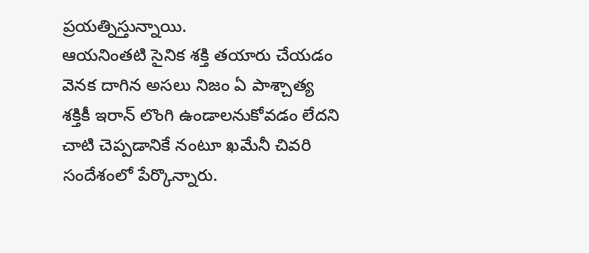ప్రయత్నిస్తున్నాయి.
ఆయనింతటి సైనిక శక్తి తయారు చేయడం వెనక దాగిన అసలు నిజం ఏ పాశ్చాత్య శక్తికీ ఇరాన్ లొంగి ఉండాలనుకోవడం లేదని చాటి చెప్పడానికే నంటూ ఖమేనీ చివరి సందేశంలో పేర్కొన్నారు.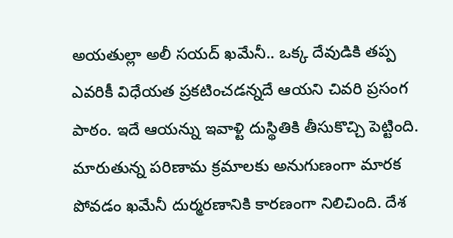అయతుల్లా అలీ సయద్ ఖమేనీ.. ఒక్క దేవుడికి తప్ప ఎవరికీ విధేయత ప్రకటించడన్నదే ఆయని చివరి ప్రసంగ పాఠం. ఇదే ఆయన్ను ఇవాళ్టి దుస్థితికి తీసుకొచ్చి పెట్టింది. మారుతున్న పరిణామ క్రమాలకు అనుగుణంగా మారక పోవడం ఖమేనీ దుర్మరణానికి కారణంగా నిలిచింది. దేశ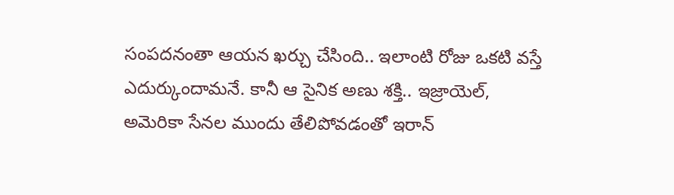సంపదనంతా ఆయన ఖర్చు చేసింది.. ఇలాంటి రోజు ఒకటి వస్తే ఎదుర్కుందామనే. కానీ ఆ సైనిక అణు శక్తి.. ఇజ్రాయెల్, అమెరికా సేనల ముందు తేలిపోవడంతో ఇరాన్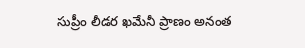సుప్రీం లీడర ఖమేనీ ప్రాణం అనంత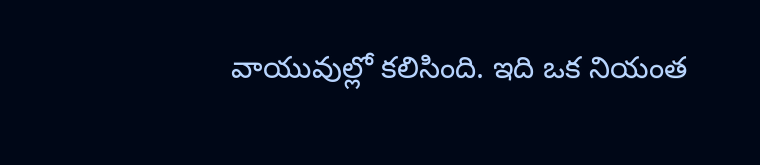వాయువుల్లో కలిసింది. ఇది ఒక నియంత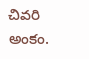చివరి అంకం.